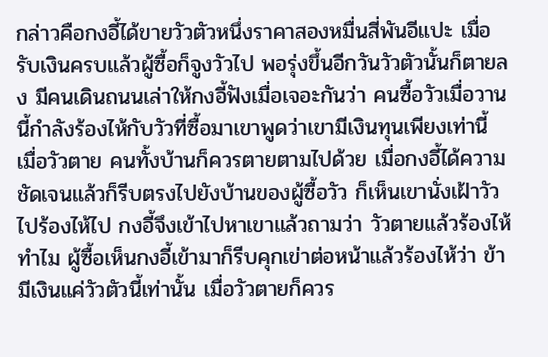กล่าวคือกงอี้ได้ขายวัวตัวหนึ่งราคาสองหมื่นสี่พันอีแปะ เมื่อรับเงินครบแล้วผู้ซื้อก็จูงวัวไป พอรุ่งขึ้นอีกวันวัวตัวนั้นก็ตายลง มีคนเดินถนนเล่าให้กงอี้ฟังเมื่อเจอะกันว่า คนซื้อวัวเมื่อวานนี้กำลังร้องไห้กับวัวที่ซื้อมาเขาพูดว่าเขามีเงินทุนเพียงเท่านี้ เมื่อวัวตาย คนทั้งบ้านก็ควรตายตามไปด้วย เมื่อกงอี้ได้ความชัดเจนแล้วก็รีบตรงไปยังบ้านของผู้ซื้อวัว ก็เห็นเขานั่งเฝ้าวัวไปร้องไห้ไป กงอี้จึงเข้าไปหาเขาแล้วถามว่า วัวตายแล้วร้องไห้ทำไม ผู้ซื้อเห็นกงอี้เข้ามาก็รีบคุกเข่าต่อหน้าแล้วร้องไห้ว่า ข้ามีเงินแค่วัวตัวนี้เท่านั้น เมื่อวัวตายก็ควร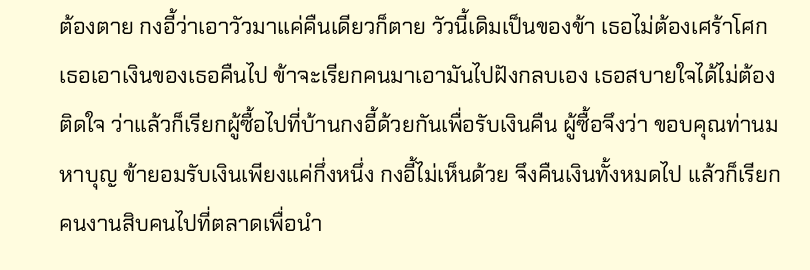ต้องตาย กงอี้ว่าเอาวัวมาแค่คืนเดียวก็ตาย วัวนี้เดิมเป็นของข้า เธอไม่ต้องเศร้าโศก เธอเอาเงินของเธอคืนไป ข้าจะเรียกคนมาเอามันไปฝังกลบเอง เธอสบายใจได้ไม่ต้องติดใจ ว่าแล้วก็เรียกผู้ซื้อไปที่บ้านกงอี้ด้วยกันเพื่อรับเงินคืน ผู้ซื้อจึงว่า ขอบคุณท่านมหาบุญ ข้ายอมรับเงินเพียงแค่กึ่งหนึ่ง กงอี้ไม่เห็นด้วย จึงคืนเงินทั้งหมดไป แล้วก็เรียกคนงานสิบคนไปที่ตลาดเพื่อนำ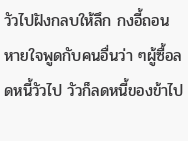วัวไปฝังกลบให้ลึก กงอี้ถอนหายใจพูดกับคนอื่นว่า ๆผู้ซื้อลดหนี้วัวไป วัวก็ลดหนี้ของข้าไป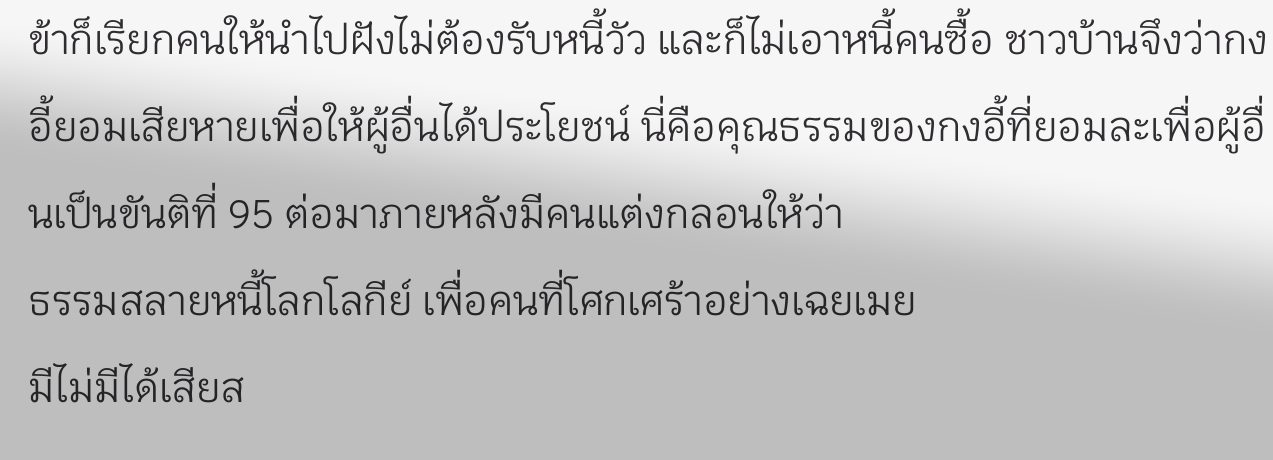ข้าก็เรียกคนให้นำไปฝังไม่ต้องรับหนี้วัว และก็ไม่เอาหนี้คนซื้อ ชาวบ้านจึงว่ากงอี้ยอมเสียหายเพื่อให้ผู้อื่นได้ประโยชน์ นี่คือคุณธรรมของกงอี้ที่ยอมละเพื่อผู้อื่นเป็นขันติที่ 95 ต่อมาภายหลังมีคนแต่งกลอนให้ว่า
ธรรมสลายหนี้โลกโลกีย์ เพื่อคนที่โศกเศร้าอย่างเฉยเมย
มีไม่มีได้เสียส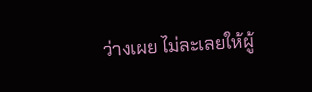ว่างเผย ไม่ละเลยให้ผู้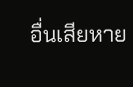อื่นเสียหาย